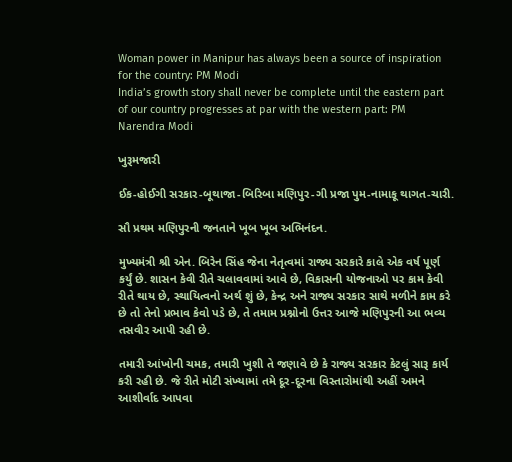Woman power in Manipur has always been a source of inspiration for the country: PM Modi
India’s growth story shall never be complete until the eastern part of our country progresses at par with the western part: PM Narendra Modi

ખુરૂમજારી

ઈક-હોઈગી સરકાર-બૂથાજા-બિરિબા મણિપુર-ગી પ્રજા પુમ-નામાકૂ થાગત-ચારી.

સૌ પ્રથમ મણિપુરની જનતાને ખૂબ ખૂબ અભિનંદન.

મુખ્યમંત્રી શ્રી એન. બિરેન સિંહ જેના નેતૃત્વમાં રાજ્ય સરકારે કાલે એક વર્ષ પૂર્ણ કર્યું છે. શાસન કેવી રીતે ચલાવવામાં આવે છે, વિકાસની યોજનાઓ પર કામ કેવી રીતે થાય છે, સ્થાયિત્વનો અર્થ શું છે, કેન્દ્ર અને રાજ્ય સરકાર સાથે મળીને કામ કરે છે તો તેનો પ્રભાવ કેવો પડે છે, તે તમામ પ્રશ્નોનો ઉત્તર આજે મણિપુરની આ ભવ્ય તસવીર આપી રહી છે.

તમારી આંખોની ચમક, તમારી ખુશી તે જણાવે છે કે રાજ્ય સરકાર કેટલું સારૂ કાર્ય કરી રહી છે. જે રીતે મોટી સંખ્યામાં તમે દૂર-દૂરના વિસ્તારોમાંથી અહીં અમને આશીર્વાદ આપવા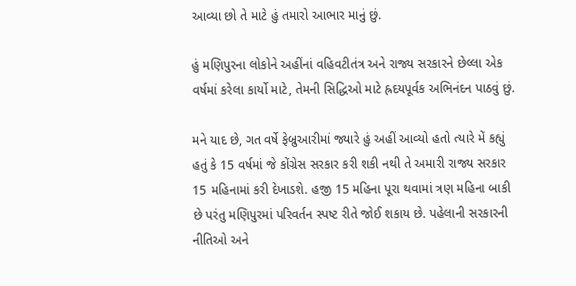આવ્યા છો તે માટે હું તમારો આભાર માનું છું.

હું મણિપુરના લોકોને અહીંનાં વહિવટીતંત્ર અને રાજ્ય સરકારને છેલ્લા એક વર્ષમાં કરેલા કાર્યો માટે, તેમની સિદ્ધિઓ માટે હ્રદયપૂર્વક અભિનંદન પાઠવું છું.

મને યાદ છે, ગત વર્ષે ફેબ્રુઆરીમાં જ્યારે હું અહીં આવ્યો હતો ત્યારે મેં કહ્યું હતું કે 15 વર્ષમાં જે કોંગ્રેસ સરકાર કરી શકી નથી તે અમારી રાજ્ય સરકાર 15 મહિનામાં કરી દેખાડશે. હજી 15 મહિના પૂરા થવામાં ત્રણ મહિના બાકી છે પરંતુ મણિપુરમાં પરિવર્તન સ્પષ્ટ રીતે જોઈ શકાય છે. પહેલાની સરકારની નીતિઓ અને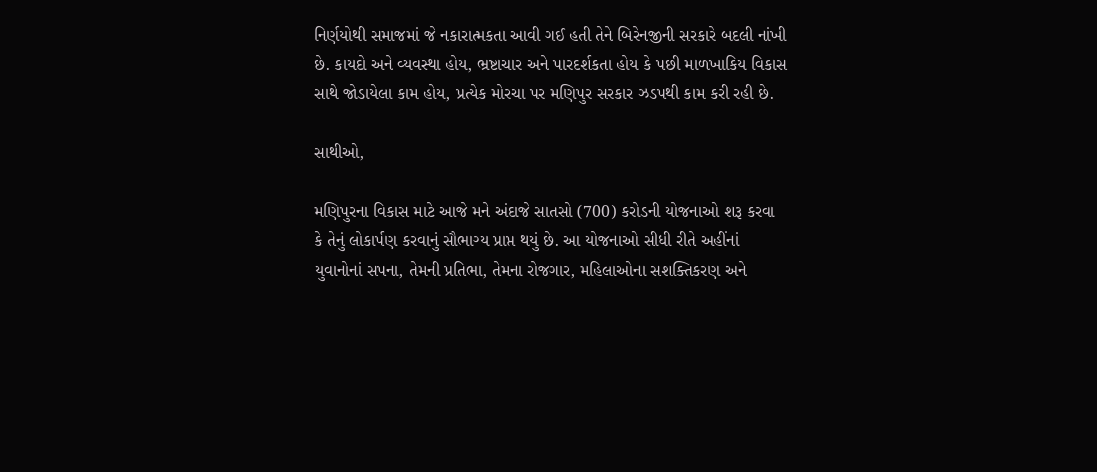નિર્ણયોથી સમાજમાં જે નકારાત્મકતા આવી ગઈ હતી તેને બિરેનજીની સરકારે બદલી નાંખી છે. કાયદો અને વ્યવસ્થા હોય, ભ્રષ્ટાચાર અને પારદર્શકતા હોય કે પછી માળખાકિય વિકાસ સાથે જોડાયેલા કામ હોય, પ્રત્યેક મોરચા પર મણિપુર સરકાર ઝડપથી કામ કરી રહી છે.

સાથીઓ,

મણિપુરના વિકાસ માટે આજે મને અંદાજે સાતસો (700) કરોડની યોજનાઓ શરૂ કરવા કે તેનું લોકાર્પણ કરવાનું સૌભાગ્ય પ્રાપ્ત થયું છે. આ યોજનાઓ સીધી રીતે અહીંનાં યુવાનોનાં સપના, તેમની પ્રતિભા, તેમના રોજગાર, મહિલાઓના સશક્તિકરણ અને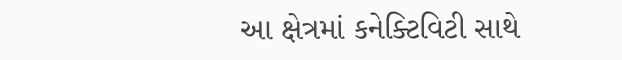આ ક્ષેત્રમાં કનેક્ટિવિટી સાથે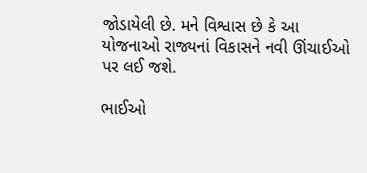જોડાયેલી છે. મને વિશ્વાસ છે કે આ યોજનાઓ રાજ્યનાં વિકાસને નવી ઊંચાઈઓ પર લઈ જશે.

ભાઈઓ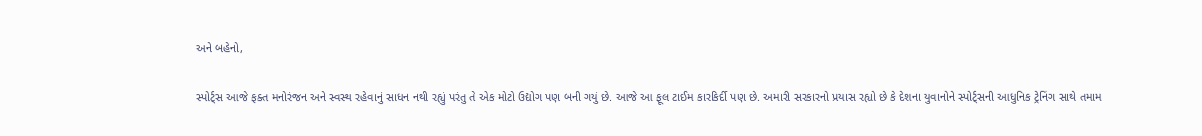અને બહેનો,

સ્પોર્ટ્સ આજે ફક્ત મનોરંજન અને સ્વસ્થ રહેવાનું સાધન નથી રહ્યું પરંતુ તે એક મોટો ઉદ્યોગ પણ બની ગયું છે. આજે આ ફૂલ ટાઈમ કારકિર્દી પણ છે. અમારી સરકારનો પ્રયાસ રહ્યો છે કે દેશના યુવાનોને સ્પોર્ટ્સની આધુનિક ટ્રેનિંગ સાથે તમામ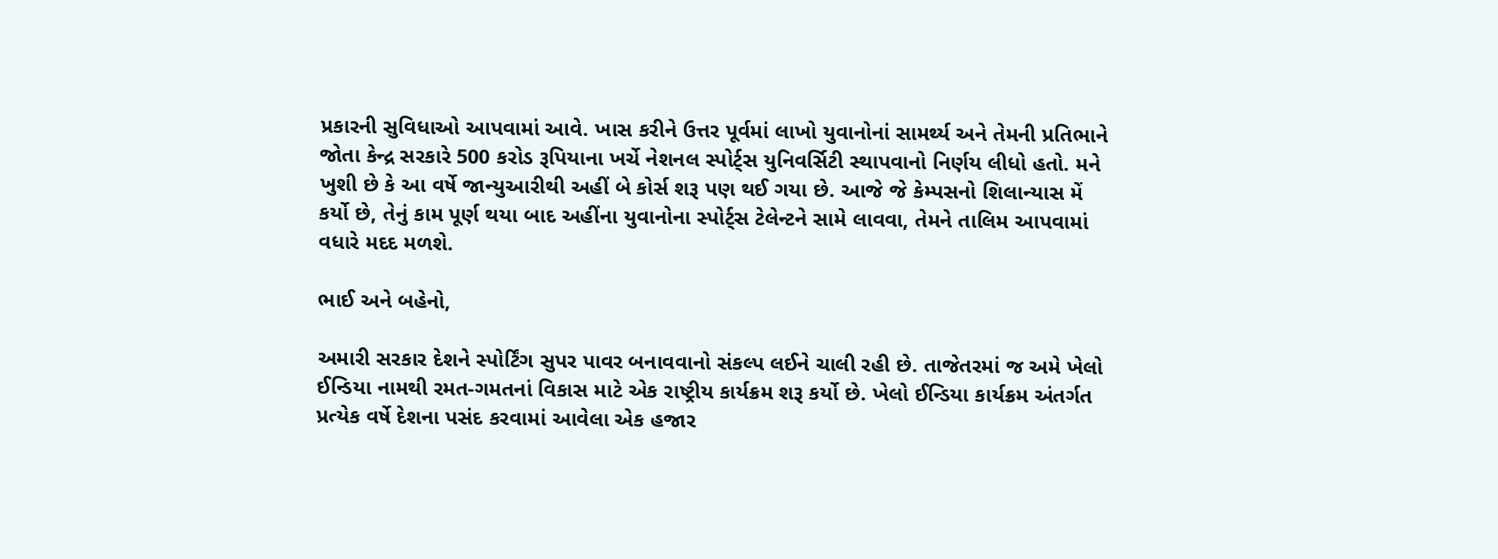પ્રકારની સુવિધાઓ આપવામાં આવે. ખાસ કરીને ઉત્તર પૂર્વમાં લાખો યુવાનોનાં સામર્થ્ય અને તેમની પ્રતિભાને જોતા કેન્દ્ર સરકારે 500 કરોડ રૂપિયાના ખર્ચે નેશનલ સ્પોર્ટ્સ યુનિવર્સિટી સ્થાપવાનો નિર્ણય લીધો હતો. મને ખુશી છે કે આ વર્ષે જાન્યુઆરીથી અહીં બે કોર્સ શરૂ પણ થઈ ગયા છે. આજે જે કેમ્પસનો શિલાન્યાસ મેં કર્યો છે, તેનું કામ પૂર્ણ થયા બાદ અહીંના યુવાનોના સ્પોર્ટ્સ ટેલેન્ટને સામે લાવવા, તેમને તાલિમ આપવામાં વધારે મદદ મળશે.

ભાઈ અને બહેનો,

અમારી સરકાર દેશને સ્પોર્ટિંગ સુપર પાવર બનાવવાનો સંકલ્પ લઈને ચાલી રહી છે. તાજેતરમાં જ અમે ખેલો ઈન્ડિયા નામથી રમત-ગમતનાં વિકાસ માટે એક રાષ્ટ્રીય કાર્યક્રમ શરૂ કર્યો છે. ખેલો ઈન્ડિયા કાર્યક્રમ અંતર્ગત પ્રત્યેક વર્ષે દેશના પસંદ કરવામાં આવેલા એક હજાર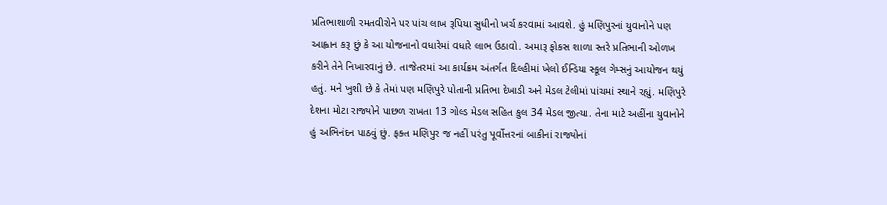પ્રતિભાશાળી રમતવીરોને પર પાંચ લાખ રૂપિયા સુધીનો ખર્ચ કરવામાં આવશે. હું મણિપુરનાં યુવાનોને પણ આહ્વાન કરૂ છું કે આ યોજનાનો વધારેમાં વધારે લાભ ઉઠાવો. અમારૂ ફોકસ શાળા સ્તરે પ્રતિભાની ઓળખ કરીને તેને નિખારવાનું છે. તાજેતરમાં આ કાર્યક્રમ અંતર્ગત દિલ્હીમાં ખેલો ઈન્ડિયા સ્કૂલ ગેમ્સનું આયોજન થયું હતું. મને ખુશી છે કે તેમાં પણ મણિપુરે પોતાની પ્રતિભા દેખાડી અને મેડલ ટેલીમાં પાંચમાં સ્થાને રહ્યું. મણિપુરે દેશના મોટા રાજ્યોને પાછળ રાખતા 13 ગોલ્ડ મેડલ સહિત કુલ 34 મેડલ જીત્યા. તેના માટે અહીંના યુવાનોને હું અભિનંદન પાઠવું છું. ફક્ત મણિપુર જ નહીં પરંતુ પૂર્વોત્તરનાં બાકીનાં રાજ્યોનાં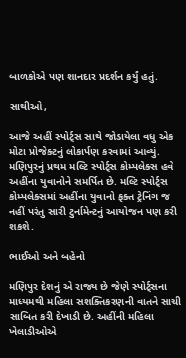બાળકોએ પણ શાનદાર પ્રદર્શન કર્યું હતું.

સાથીઓ,

આજે અહીં સ્પોર્ટ્સ સાથે જોડાયેલા વધુ એક મોટા પ્રોજેક્ટનું લોકાર્પણ કરવામાં આવ્યું. મણિપુરનું પ્રથમ મલ્ટિ સ્પોર્ટ્સ કોમ્પલેક્સ હવે અહીંના યુવાનોને સમર્પિત છે. મલ્ટિ સ્પોર્ટ્સ કોમ્પલેક્સમાં અહીંના યુવાનો ફક્ત ટ્રેનિંગ જ નહીં પરંતુ સારી ટુર્નામેન્ટનું આયોજન પણ કરી શકશે.

ભાઈઓ અને બહેનો

મણિપુર દેશનું એ રાજ્ય છે જેણે સ્પોર્ટ્સના માધ્યમથી મહિલા સશક્તિકરણની વાતને સાચી સાબિત કરી દેખાડી છે. અહીંની મહિલા ખેલાડીઓએ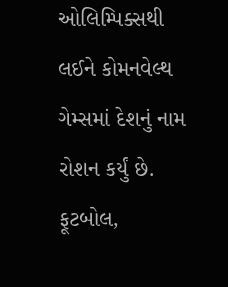ઓલિમ્પિક્સથી લઈને કોમનવેલ્થ ગેમ્સમાં દેશનું નામ રોશન કર્યું છે. ફૂટબોલ,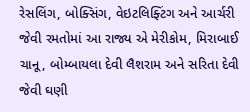રેસલિંગ, બોક્સિંગ, વેઇટલિફ્ટિંગ અને આર્ચરી જેવી રમતોમાં આ રાજ્ય એ મેરીકોમ, મિરાબાઈ ચાનૂ, બોમ્બાયલા દેવી લૈશરામ અને સરિતા દેવી જેવી ઘણી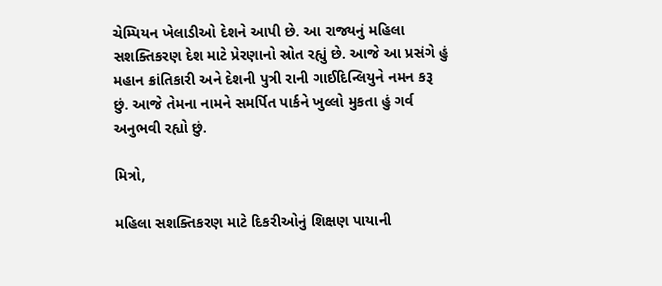ચેમ્પિયન ખેલાડીઓ દેશને આપી છે. આ રાજ્યનું મહિલા સશક્તિકરણ દેશ માટે પ્રેરણાનો સ્રોત રહ્યું છે. આજે આ પ્રસંગે હું મહાન ક્રાંતિકારી અને દેશની પુત્રી રાની ગાઈદિન્લિયુને નમન કરૂ છું. આજે તેમના નામને સમર્પિત પાર્કને ખુલ્લો મુકતા હું ગર્વ અનુભવી રહ્યો છું.

મિત્રો,

મહિલા સશક્તિકરણ માટે દિકરીઓનું શિક્ષણ પાયાની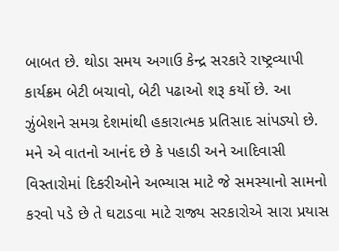બાબત છે. થોડા સમય અગાઉ કેન્દ્ર સરકારે રાષ્ટ્રવ્યાપી કાર્યક્રમ બેટી બચાવો, બેટી પઢાઓ શરૂ કર્યો છે. આ ઝુંબેશને સમગ્ર દેશમાંથી હકારાત્મક પ્રતિસાદ સાંપડ્યો છે. મને એ વાતનો આનંદ છે કે પહાડી અને આદિવાસી વિસ્તારોમાં દિકરીઓને અભ્યાસ માટે જે સમસ્યાનો સામનો કરવો પડે છે તે ઘટાડવા માટે રાજ્ય સરકારોએ સારા પ્રયાસ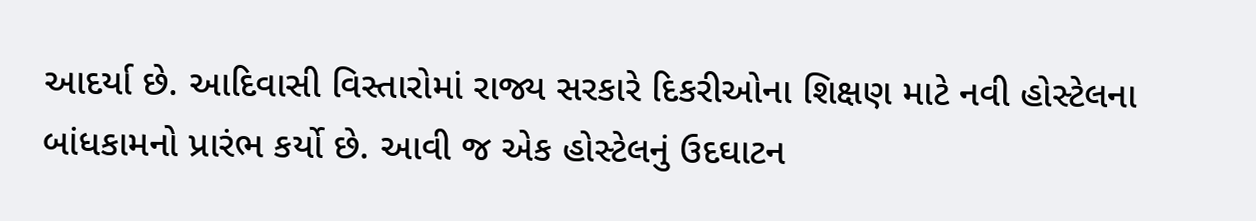આદર્યા છે. આદિવાસી વિસ્તારોમાં રાજ્ય સરકારે દિકરીઓના શિક્ષણ માટે નવી હોસ્ટેલના બાંધકામનો પ્રારંભ કર્યો છે. આવી જ એક હોસ્ટેલનું ઉદઘાટન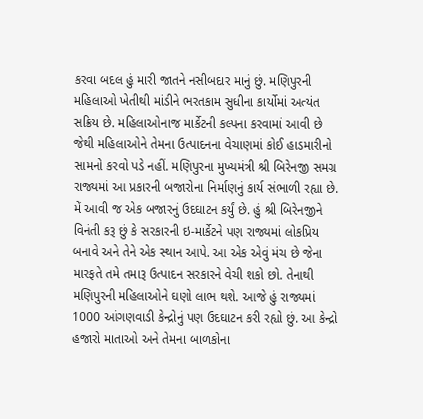કરવા બદલ હું મારી જાતને નસીબદાર માનું છું. મણિપુરની મહિલાઓ ખેતીથી માંડીને ભરતકામ સુધીના કાર્યોમાં અત્યંત સક્રિય છે. મહિલાઓનાજ માર્કેટની કલ્પના કરવામાં આવી છે જેથી મહિલાઓને તેમના ઉત્પાદનના વેચાણમાં કોઈ હાડમારીનો સામનો કરવો પડે નહીં. મણિપુરના મુખ્યમંત્રી શ્રી બિરેનજી સમગ્ર રાજ્યમાં આ પ્રકારની બજારોના નિર્માણનું કાર્ય સંભાળી રહ્યા છે. મેં આવી જ એક બજારનું ઉદઘાટન કર્યું છે. હું શ્રી બિરેનજીને વિનંતી કરૂ છું કે સરકારની ઇ-માર્કેટને પણ રાજ્યમાં લોકપ્રિય બનાવે અને તેને એક સ્થાન આપે. આ એક એવું મંચ છે જેના મારફતે તમે તમારૂ ઉત્પાદન સરકારને વેચી શકો છો. તેનાથી મણિપુરની મહિલાઓને ઘણો લાભ થશે. આજે હું રાજ્યમાં 1000 આંગણવાડી કેન્દ્રોનું પણ ઉદઘાટન કરી રહ્યો છું. આ કેન્દ્રો હજારો માતાઓ અને તેમના બાળકોના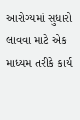આરોગ્યમાં સુધારો લાવવા માટે એક માધ્યમ તરીકે કાર્ય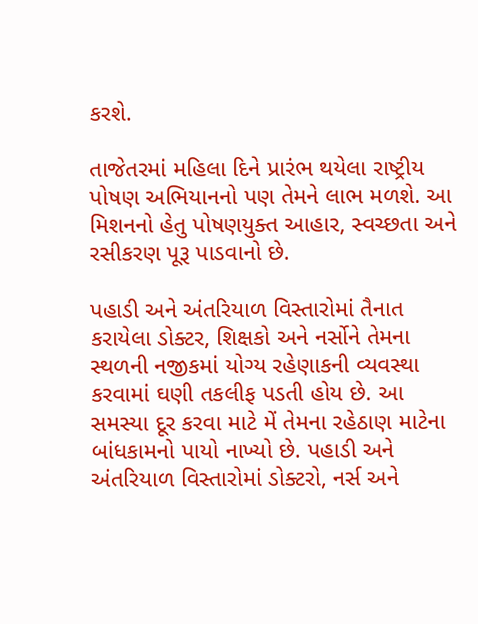કરશે.

તાજેતરમાં મહિલા દિને પ્રારંભ થયેલા રાષ્ટ્રીય પોષણ અભિયાનનો પણ તેમને લાભ મળશે. આ મિશનનો હેતુ પોષણયુક્ત આહાર, સ્વચ્છતા અને રસીકરણ પૂરૂ પાડવાનો છે.

પહાડી અને અંતરિયાળ વિસ્તારોમાં તૈનાત કરાયેલા ડોક્ટર, શિક્ષકો અને નર્સોને તેમના સ્થળની નજીકમાં યોગ્ય રહેણાકની વ્યવસ્થા કરવામાં ઘણી તકલીફ પડતી હોય છે. આ સમસ્યા દૂર કરવા માટે મેં તેમના રહેઠાણ માટેના બાંધકામનો પાયો નાખ્યો છે. પહાડી અને અંતરિયાળ વિસ્તારોમાં ડોક્ટરો, નર્સ અને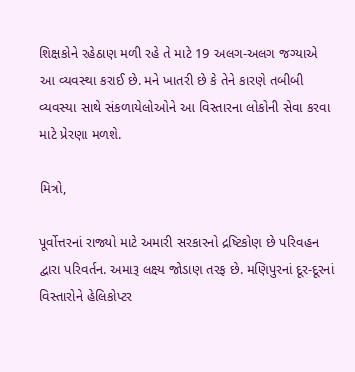શિક્ષકોને રહેઠાણ મળી રહે તે માટે 19 અલગ-અલગ જગ્યાએ આ વ્યવસ્થા કરાઈ છે. મને ખાતરી છે કે તેને કારણે તબીબી વ્યવસ્યા સાથે સંકળાયેલોઓને આ વિસ્તારના લોકોની સેવા કરવા માટે પ્રેરણા મળશે.

મિત્રો,

પૂર્વોત્તરનાં રાજ્યો માટે અમારી સરકારનો દ્રષ્ટિકોણ છે પરિવહન દ્વારા પરિવર્તન. અમારૂ લક્ષ્ય જોડાણ તરફ છે. મણિપુરનાં દૂર-દૂરનાં વિસ્તારોને હેલિકોપ્ટર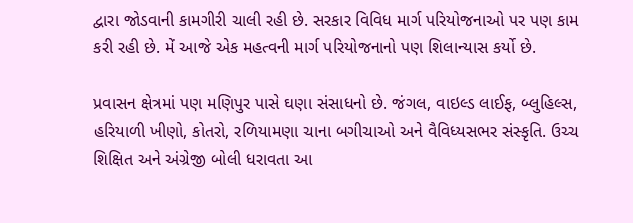દ્વારા જોડવાની કામગીરી ચાલી રહી છે. સરકાર વિવિધ માર્ગ પરિયોજનાઓ પર પણ કામ કરી રહી છે. મેં આજે એક મહત્વની માર્ગ પરિયોજનાનો પણ શિલાન્યાસ કર્યો છે.

પ્રવાસન ક્ષેત્રમાં પણ મણિપુર પાસે ઘણા સંસાધનો છે. જંગલ, વાઇલ્ડ લાઈફ, બ્લુહિલ્સ, હરિયાળી ખીણો, કોતરો, રળિયામણા ચાના બગીચાઓ અને વૈવિધ્યસભર સંસ્કૃતિ. ઉચ્ચ શિક્ષિત અને અંગ્રેજી બોલી ધરાવતા આ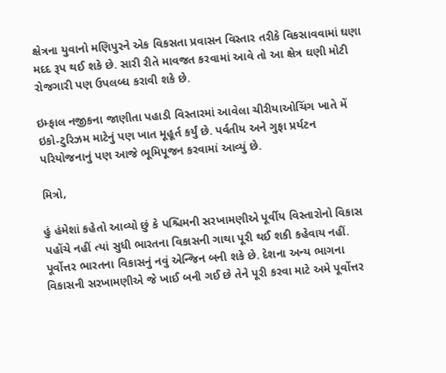ક્ષેત્રના યુવાનો મણિપુરને એક વિકસતા પ્રવાસન વિસ્તાર તરીકે વિકસાવવામાં ઘણા મદદ રૂપ થઈ શકે છે. સારી રીતે માવજત કરવામાં આવે તો આ ક્ષેત્ર ઘણી મોટી રોજગારી પણ ઉપલબ્ધ કરાવી શકે છે.

ઇમ્ફાલ નજીકના જાણીતા પહાડી વિસ્તારમાં આવેલા ચીરીયાઓચિંગ ખાતે મેં ઇકો-ટુરિઝમ માટેનું પણ ખાત મૂહૂર્ત કર્યું છે. પર્વતીય અને ગુફા પ્રર્યટન પરિયોજનાનું પણ આજે ભૂમિપૂજન કરવામાં આવ્યું છે.

મિત્રો,

હું હંમેશાં કહેતો આવ્યો છું કે પશ્ચિમની સરખામણીએ પૂર્વીય વિસ્તારોનો વિકાસ પહોંચે નહીં ત્યાં સુધી ભારતના વિકાસની ગાથા પૂરી થઈ શકી કહેવાય નહીં. પૂર્વોત્તર ભારતના વિકાસનું નવું એન્જિન બની શકે છે. દેશના અન્ય ભાગના વિકાસની સરખામણીએ જે ખાઈ બની ગઈ છે તેને પૂરી કરવા માટે અમે પૂર્વોત્તર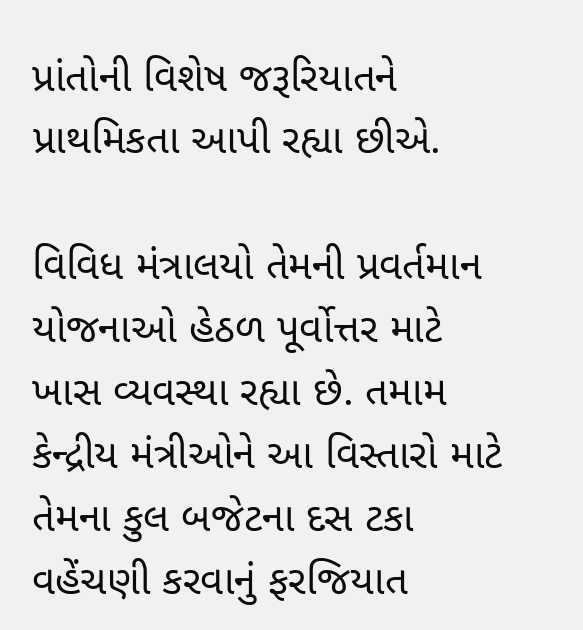પ્રાંતોની વિશેષ જરૂરિયાતને પ્રાથમિકતા આપી રહ્યા છીએ.

વિવિધ મંત્રાલયો તેમની પ્રવર્તમાન યોજનાઓ હેઠળ પૂર્વોત્તર માટે ખાસ વ્યવસ્થા રહ્યા છે. તમામ કેન્દ્રીય મંત્રીઓને આ વિસ્તારો માટે તેમના કુલ બજેટના દસ ટકા વહેંચણી કરવાનું ફરજિયાત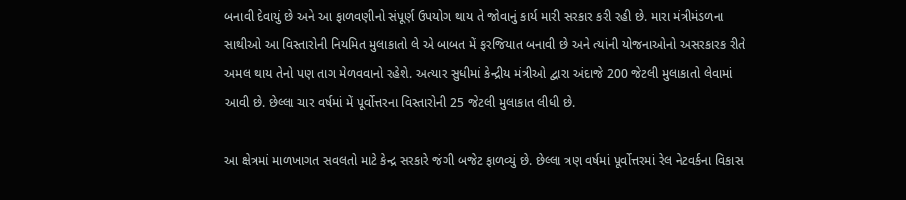બનાવી દેવાયું છે અને આ ફાળવણીનો સંપૂર્ણ ઉપયોગ થાય તે જોવાનું કાર્ય મારી સરકાર કરી રહી છે. મારા મંત્રીમંડળના સાથીઓ આ વિસ્તારોની નિયમિત મુલાકાતો લે એ બાબત મેં ફરજિયાત બનાવી છે અને ત્યાંની યોજનાઓનો અસરકારક રીતે અમલ થાય તેનો પણ તાગ મેળવવાનો રહેશે. અત્યાર સુધીમાં કેન્દ્રીય મંત્રીઓ દ્વારા અંદાજે 200 જેટલી મુલાકાતો લેવામાં આવી છે. છેલ્લા ચાર વર્ષમાં મેં પૂર્વોત્તરના વિસ્તારોની 25 જેટલી મુલાકાત લીધી છે.

આ ક્ષેત્રમાં માળખાગત સવલતો માટે કેન્દ્ર સરકારે જંગી બજેટ ફાળવ્યું છે. છેલ્લા ત્રણ વર્ષમાં પૂર્વોત્તરમાં રેલ નેટવર્કના વિકાસ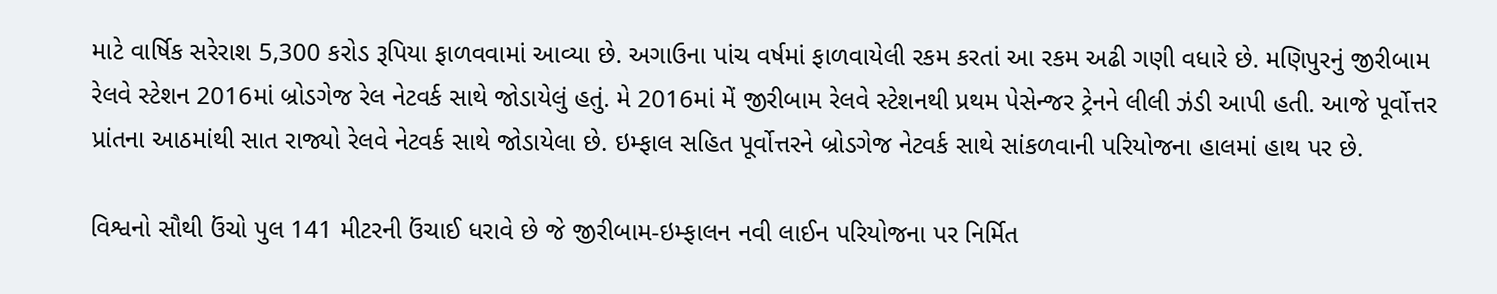માટે વાર્ષિક સરેરાશ 5,300 કરોડ રૂપિયા ફાળવવામાં આવ્યા છે. અગાઉના પાંચ વર્ષમાં ફાળવાયેલી રકમ કરતાં આ રકમ અઢી ગણી વધારે છે. મણિપુરનું જીરીબામ રેલવે સ્ટેશન 2016માં બ્રોડગેજ રેલ નેટવર્ક સાથે જોડાયેલું હતું. મે 2016માં મેં જીરીબામ રેલવે સ્ટેશનથી પ્રથમ પેસેન્જર ટ્રેનને લીલી ઝંડી આપી હતી. આજે પૂર્વોત્તર પ્રાંતના આઠમાંથી સાત રાજ્યો રેલવે નેટવર્ક સાથે જોડાયેલા છે. ઇમ્ફાલ સહિત પૂર્વોત્તરને બ્રોડગેજ નેટવર્ક સાથે સાંકળવાની પરિયોજના હાલમાં હાથ પર છે.

વિશ્વનો સૌથી ઉંચો પુલ 141 મીટરની ઉંચાઈ ધરાવે છે જે જીરીબામ-ઇમ્ફાલન નવી લાઈન પરિયોજના પર નિર્મિત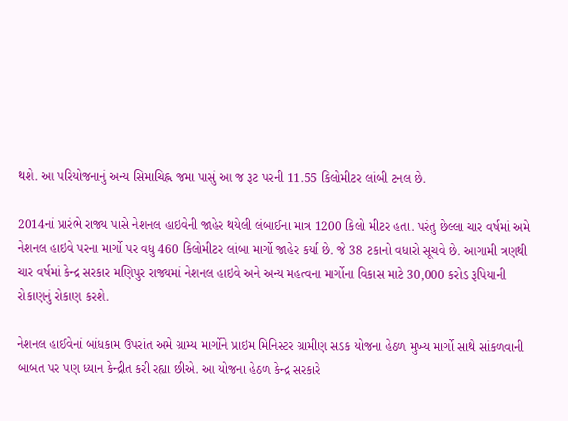થશે. આ પરિયોજનાનું અન્ય સિમાચિહ્ન જમા પાસું આ જ રૂટ પરની 11.55 કિલોમીટર લાંબી ટનલ છે.

2014નાં પ્રારંભે રાજ્ય પાસે નેશનલ હાઇવેની જાહેર થયેલી લંબાઈના માત્ર 1200 કિલો મીટર હતા. પરંતુ છેલ્લા ચાર વર્ષમાં અમે નેશનલ હાઇવે પરના માર્ગો પર વધુ 460 કિલોમીટર લાંબા માર્ગો જાહેર કર્યા છે. જે 38 ટકાનો વધારો સૂચવે છે. આગામી ત્રણથી ચાર વર્ષમાં કેન્દ્ર સરકાર મણિપુર રાજ્યમાં નેશનલ હાઇવે અને અન્ય મહત્વના માર્ગોના વિકાસ માટે 30,000 કરોડ રૂપિયાની રોકાણનું રોકાણ કરશે.

નેશનલ હાઈવેનાં બાંધકામ ઉપરાંત અમે ગ્રામ્ય માર્ગોને પ્રાઇમ મિનિસ્ટર ગ્રામીણ સડક યોજના હેઠળ મુખ્ય માર્ગો સાથે સાંકળવાની બાબત પર પણ ધ્યાન કેન્દ્રીત કરી રહ્યા છીએ. આ યોજના હેઠળ કેન્દ્ર સરકારે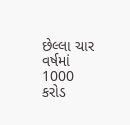છેલ્લા ચાર વર્ષમાં 1000 કરોડ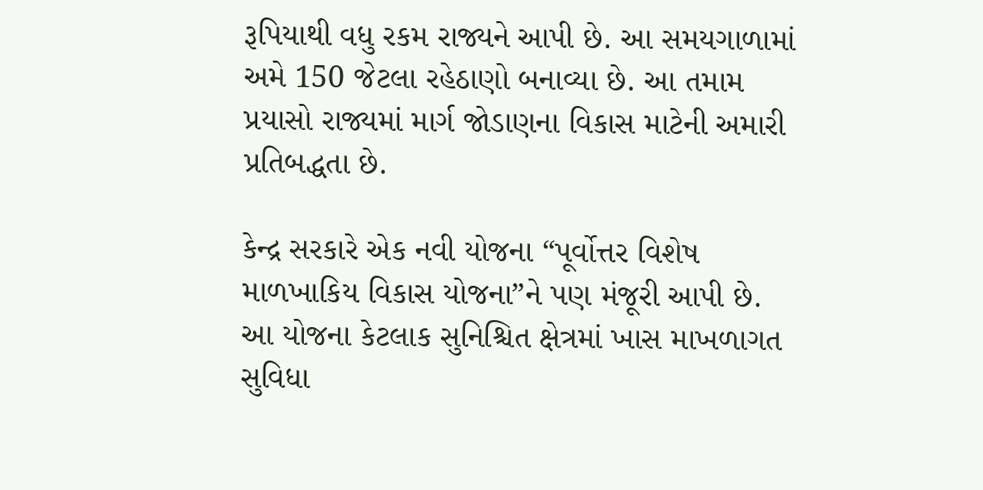રૂપિયાથી વધુ રકમ રાજ્યને આપી છે. આ સમયગાળામાં અમે 150 જેટલા રહેઠાણો બનાવ્યા છે. આ તમામ પ્રયાસો રાજ્યમાં માર્ગ જોડાણના વિકાસ માટેની અમારી પ્રતિબદ્ધતા છે.

કેન્દ્ર સરકારે એક નવી યોજના “પૂર્વોત્તર વિશેષ માળખાકિય વિકાસ યોજના”ને પણ મંજૂરી આપી છે. આ યોજના કેટલાક સુનિશ્ચિત ક્ષેત્રમાં ખાસ માખળાગત સુવિધા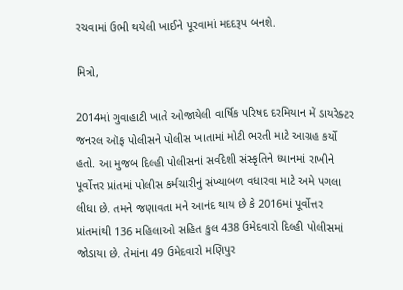રચવામાં ઉભી થયેલી ખાઈને પૂરવામાં મદદરૂપ બનશે.

મિત્રો,

2014માં ગુવાહાટી ખાતે ઓજાયેલી વાર્ષિક પરિષદ દરમિયાન મેં ડાયરેક્ટર જનરલ ઑફ પોલીસને પોલીસ ખાતામાં મોટી ભરતી માટે આગ્રહ કર્યો હતો. આ મુજબ દિલ્હી પોલીસનાં સર્વદેશી સંસ્કૃતિને ધ્યાનમાં રાખીને પૂર્વોત્તર પ્રાંતમાં પોલીસ કર્મચારીનું સંખ્યાબળ વધારવા માટે અમે પગલા લીધા છે. તમને જણાવતા મને આનંદ થાય છે કે 2016માં પૂર્વોત્તર પ્રાંતમાંથી 136 મહિલાઓ સહિત કુલ 438 ઉમેદવારો દિલ્હી પોલીસમાં જોડાયા છે. તેમાંના 49 ઉમેદવારો મણિપુર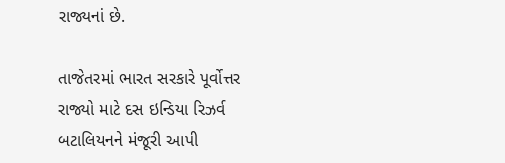રાજ્યનાં છે.

તાજેતરમાં ભારત સરકારે પૂર્વોત્તર રાજ્યો માટે દસ ઇન્ડિયા રિઝર્વ બટાલિયનને મંજૂરી આપી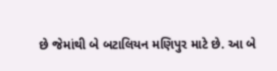છે જેમાંથી બે બટાલિયન મણિપુર માટે છે. આ બે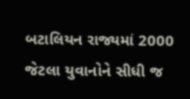બટાલિયન રાજ્યમાં 2000 જેટલા યુવાનોને સીધી જ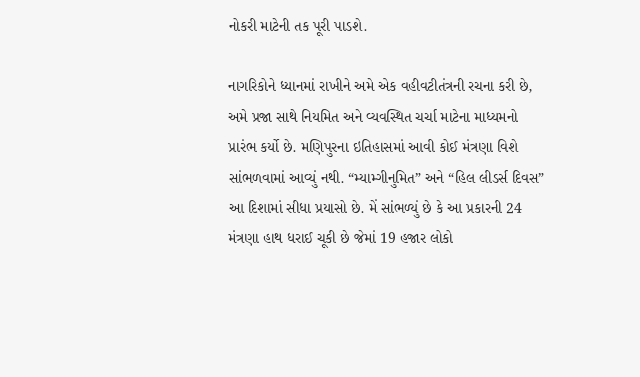નોકરી માટેની તક પૂરી પાડશે.

નાગરિકોને ધ્યાનમાં રાખીને અમે એક વહીવટીતંત્રની રચના કરી છે, અમે પ્રજા સાથે નિયમિત અને વ્યવસ્થિત ચર્ચા માટેના માધ્યમનો પ્રારંભ કર્યો છે. મણિપુરના ઇતિહાસમાં આવી કોઈ મંત્રણા વિશે સાંભળવામાં આવ્યું નથી. “મ્યામ્ગીનુમિત” અને “હિલ લીડર્સ દિવસ” આ દિશામાં સીધા પ્રયાસો છે. મેં સાંભળ્યું છે કે આ પ્રકારની 24 મંત્રણા હાથ ધરાઈ ચૂકી છે જેમાં 19 હજાર લોકો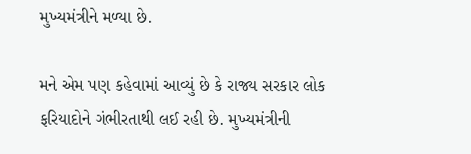મુખ્યમંત્રીને મળ્યા છે.

મને એમ પણ કહેવામાં આવ્યું છે કે રાજ્ય સરકાર લોક ફરિયાદોને ગંભીરતાથી લઈ રહી છે. મુખ્યમંત્રીની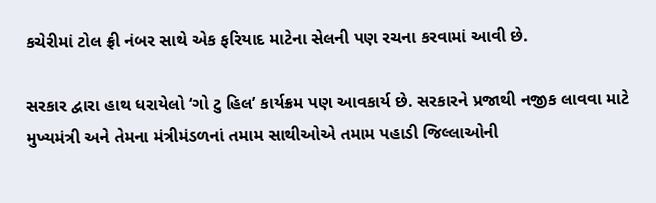કચેરીમાં ટોલ ફ્રી નંબર સાથે એક ફરિયાદ માટેના સેલની પણ રચના કરવામાં આવી છે.

સરકાર દ્વારા હાથ ધરાયેલો ‘ગો ટુ હિલ’ કાર્યક્રમ પણ આવકાર્ય છે. સરકારને પ્રજાથી નજીક લાવવા માટે મુખ્યમંત્રી અને તેમના મંત્રીમંડળનાં તમામ સાથીઓએ તમામ પહાડી જિલ્લાઓની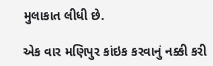મુલાકાત લીધી છે.

એક વાર મણિપુર કાંઇક કરવાનું નક્કી કરી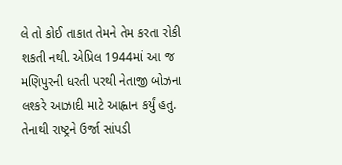લે તો કોઈ તાકાત તેમને તેમ કરતા રોકી શકતી નથી. એપ્રિલ 1944માં આ જ મણિપુરની ધરતી પરથી નેતાજી બોઝના લશ્કરે આઝાદી માટે આહ્વાન કર્યું હતુ. તેનાથી રાષ્ટ્રને ઉર્જા સાંપડી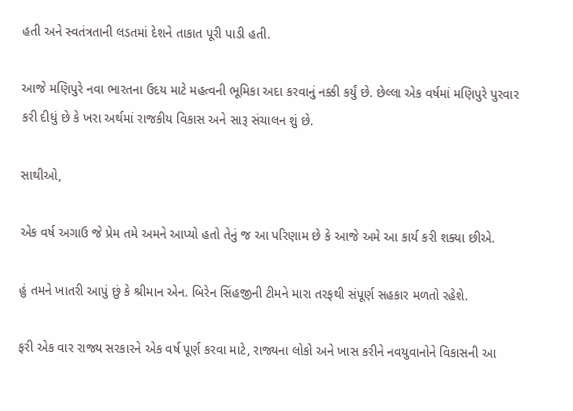હતી અને સ્વતંત્રતાની લડતમાં દેશને તાકાત પૂરી પાડી હતી.

આજે મણિપુરે નવા ભારતના ઉદય માટે મહત્વની ભૂમિકા અદા કરવાનું નક્કી કર્યું છે. છેલ્લા એક વર્ષમાં મણિપુરે પુરવાર કરી દીધું છે કે ખરા અર્થમાં રાજકીય વિકાસ અને સારૂ સંચાલન શું છે.

સાથીઓ,

એક વર્ષ અગાઉ જે પ્રેમ તમે અમને આપ્યો હતો તેનું જ આ પરિણામ છે કે આજે અમે આ કાર્ય કરી શક્યા છીએ.

હું તમને ખાતરી આપું છું કે શ્રીમાન એન. બિરેન સિંહજીની ટીમને મારા તરફથી સંપૂર્ણ સહકાર મળતો રહેશે.

ફરી એક વાર રાજ્ય સરકારને એક વર્ષ પૂર્ણ કરવા માટે, રાજ્યના લોકો અને ખાસ કરીને નવયુવાનોને વિકાસની આ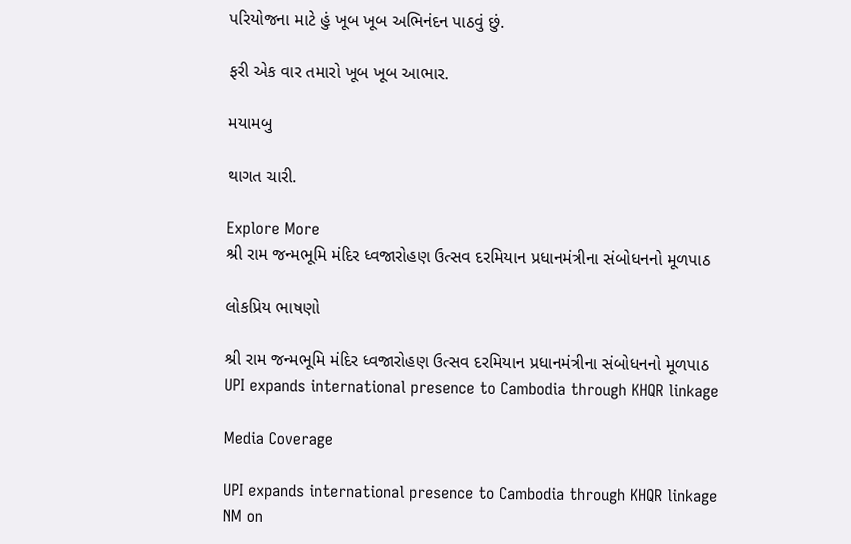પરિયોજના માટે હું ખૂબ ખૂબ અભિનંદન પાઠવું છું.

ફરી એક વાર તમારો ખૂબ ખૂબ આભાર.

મયામબુ

થાગત ચારી.

Explore More
શ્રી રામ જન્મભૂમિ મંદિર ધ્વજારોહણ ઉત્સવ દરમિયાન પ્રધાનમંત્રીના સંબોધનનો મૂળપાઠ

લોકપ્રિય ભાષણો

શ્રી રામ જન્મભૂમિ મંદિર ધ્વજારોહણ ઉત્સવ દરમિયાન પ્રધાનમંત્રીના સંબોધનનો મૂળપાઠ
UPI expands international presence to Cambodia through KHQR linkage

Media Coverage

UPI expands international presence to Cambodia through KHQR linkage
NM on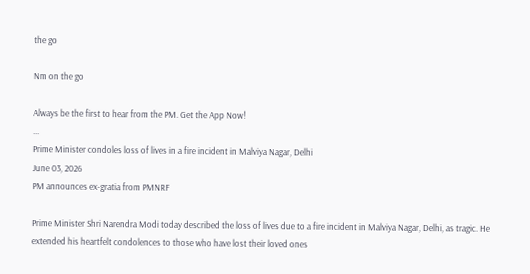the go

Nm on the go

Always be the first to hear from the PM. Get the App Now!
...
Prime Minister condoles loss of lives in a fire incident in Malviya Nagar, Delhi
June 03, 2026
PM announces ex-gratia from PMNRF

Prime Minister Shri Narendra Modi today described the loss of lives due to a fire incident in Malviya Nagar, Delhi, as tragic. He extended his heartfelt condolences to those who have lost their loved ones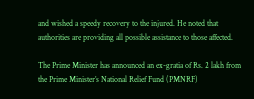and wished a speedy recovery to the injured. He noted that authorities are providing all possible assistance to those affected.

The Prime Minister has announced an ex-gratia of Rs. 2 lakh from the Prime Minister’s National Relief Fund (PMNRF)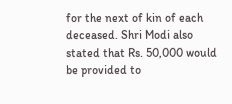for the next of kin of each deceased. Shri Modi also stated that Rs. 50,000 would be provided to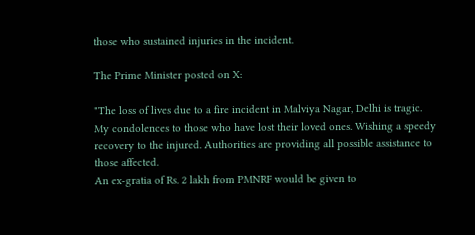those who sustained injuries in the incident.

The Prime Minister posted on X:

"The loss of lives due to a fire incident in Malviya Nagar, Delhi is tragic. My condolences to those who have lost their loved ones. Wishing a speedy recovery to the injured. Authorities are providing all possible assistance to those affected.
An ex-gratia of Rs. 2 lakh from PMNRF would be given to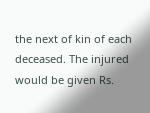the next of kin of each deceased. The injured would be given Rs.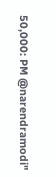50,000: PM @narendramodi"